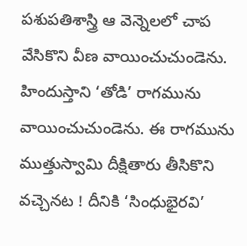పశుపతిశాస్త్రి ఆ వెన్నెలలో చాప వేసికొని వీణ వాయించుచుండెను. హిందుస్తాని ‘తోడి’ రాగమును వాయించుచుండెను. ఈ రాగమును ముత్తుస్వామి దీక్షితారు తీసికొని వచ్చెనట ! దీనికి ‘సింధుభైరవి’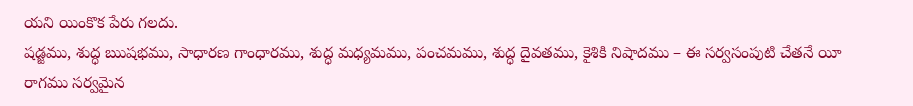యని యింకొక పేరు గలదు.
షడ్జము, శుద్ధ ఋషభము, సాధారణ గాంధారము, శుద్ధ మధ్యమము, పంచమము, శుద్ధ దైవతము, కైశికి నిషాదము – ఈ సర్వసంపుటి చేతనే యీ రాగము సర్వమైన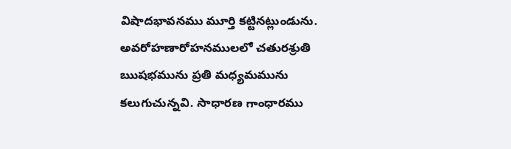విషాదభావనము మూర్తి కట్టినట్లుండును.
అవరోహణారోహనములలో చతురశ్రుతి ఋషభమును ప్రతి మధ్యమమును కలుగుచున్నవి. సాధారణ గాంధారము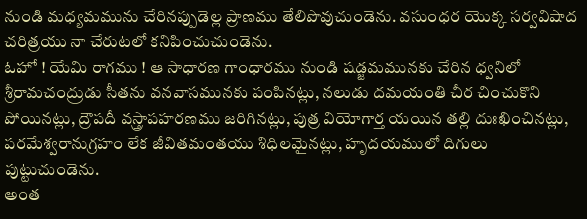నుండి మధ్యమమును చేరినప్పుడెల్ల ప్రాణము తేలిపొవుచుండెను. వసుంధర యొక్క సర్వవిషాద చరిత్రయు నా చేరుటలో కనిపించుచుండెను.
ఓహో ! యేమి రాగము ! ఆ సాధారణ గాంధారము నుండి షడ్జమమునకు చేరిన ధ్వనిలో శ్రీరామచంద్రుడు సీతను వనవాసమునకు పంపినట్లు, నలుడు దమయంతి చీర చించుకొని పోయినట్లు, ద్రౌపదీ వస్త్రాపహరణము జరిగినట్లు, పుత్ర వియోగార్త యయిన తల్లి దుఃఖించినట్లు, పరమేశ్వరానుగ్రహం లేక జీవితమంతయు శిధిలమైనట్లు, హృదయములో దిగులు పుట్టుచుండెను.
అంత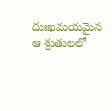దుఃఖమయమైన ఆ శ్రుతులలో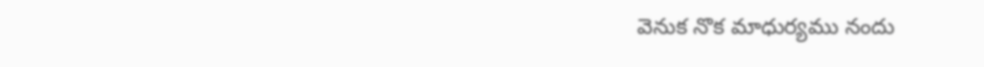వెనుక నొక మాధుర్యము నందు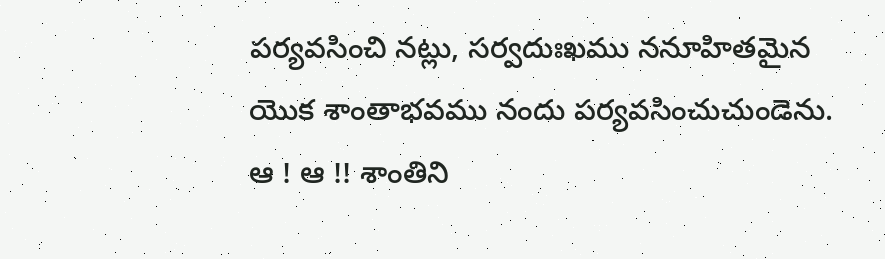పర్యవసించి నట్లు, సర్వదుఃఖము ననూహితమైన యొక శాంతాభవము నందు పర్యవసించుచుండెను.
ఆ ! ఆ !! శాంతిని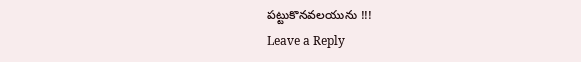పట్టుకొనవలయును !!!
Leave a Reply